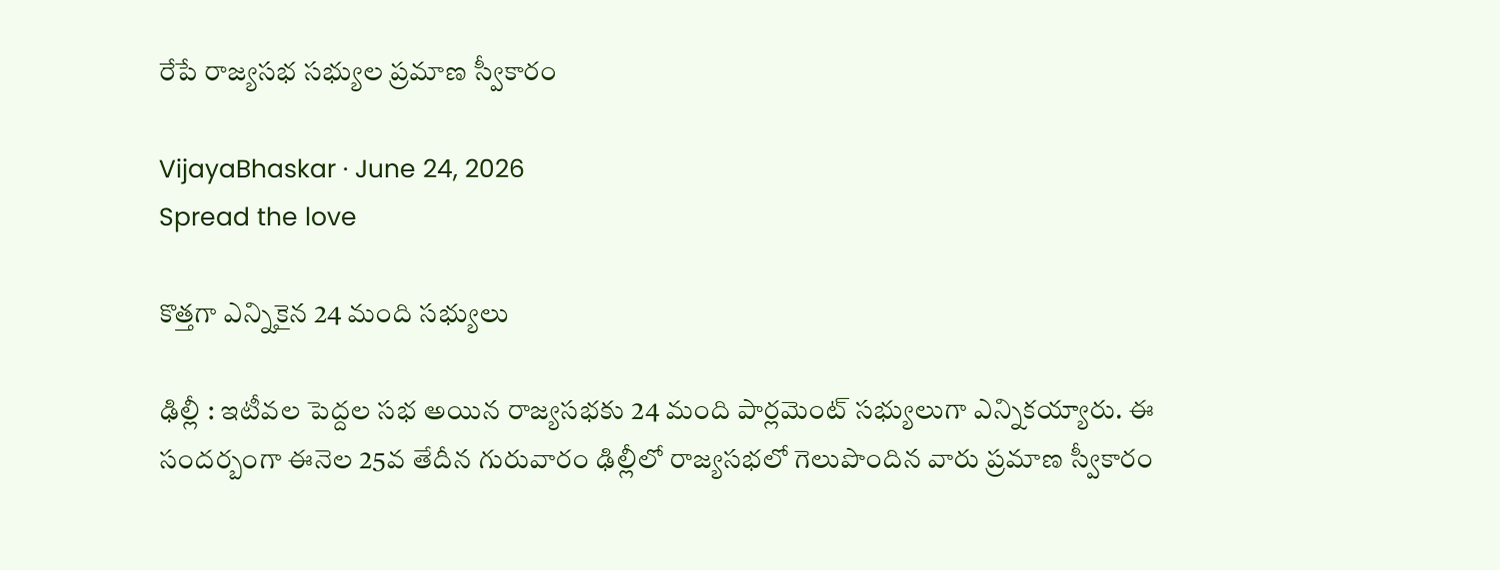రేపే రాజ్యసభ సభ్యుల ప్రమాణ స్వీకారం

VijayaBhaskar · June 24, 2026
Spread the love

కొత్త‌గా ఎన్నికైన 24 మంది స‌భ్యులు

ఢిల్లీ : ఇటీవ‌ల పెద్ద‌ల స‌భ అయిన రాజ్య‌స‌భ‌కు 24 మంది పార్ల‌మెంట్ స‌భ్యులుగా ఎన్నికయ్యారు. ఈ సంద‌ర్బంగా ఈనెల 25వ తేదీన గురువారం ఢిల్లీలో రాజ్య‌స‌భలో గెలుపొందిన వారు ప్ర‌మాణ స్వీకారం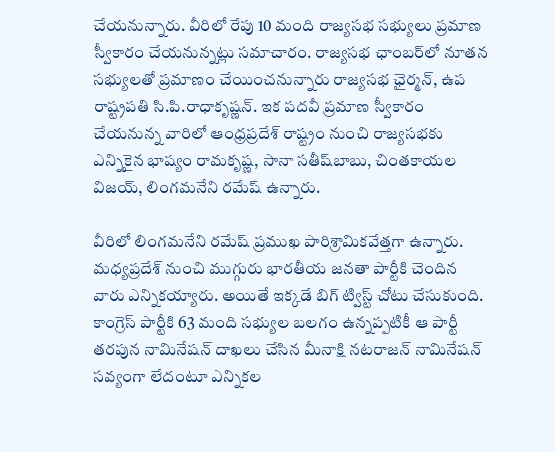చేయ‌నున్నారు. వీరిలో రేపు 10 మంది రాజ్యసభ సభ్యులు ప్రమాణ స్వీకారం చేయనున్నట్లు సమాచారం. రాజ్యసభ ఛాంబర్‌లో నూతన సభ్యులతో ప్రమాణం చేయించనున్నారు రాజ్యసభ ఛైర్మన్, ఉప రాష్ట్ర‌ప‌తి సి.పి.రాధాకృష్ణన్. ఇక ప‌ద‌వీ ప్రమాణ స్వీకారం చేయనున్న వారిలో ఆంధ్ర‌ప్ర‌దేశ్ రాష్ట్రం నుంచి రాజ్యసభకు ఎన్నికైన భాష్యం రామకృష్ణ, సానా సతీష్‌బాబు, చింతకాయల విజయ్, లింగమనేని రమేష్ ఉన్నారు.

వీరిలో లింగ‌మ‌నేని ర‌మేష్ ప్ర‌ముఖ పారిశ్రామిక‌వేత్త‌గా ఉన్నారు. మ‌ధ్య‌ప్ర‌దేశ్ నుంచి ముగ్గురు భార‌తీయ జ‌న‌తా పార్టీకి చెందిన వారు ఎన్నిక‌య్యారు. అయితే ఇక్క‌డే బిగ్ ట్విస్ట్ చోటు చేసుకుంది. కాంగ్రెస్ పార్టీకి 63 మంది స‌భ్యుల బ‌లగం ఉన్న‌ప్ప‌టికీ ఆ పార్టీ త‌ర‌పున నామినేష‌న్ దాఖ‌లు చేసిన మీనాక్షి న‌ట‌రాజ‌న్ నామినేష‌న్ స‌వ్యంగా లేదంటూ ఎన్నిక‌ల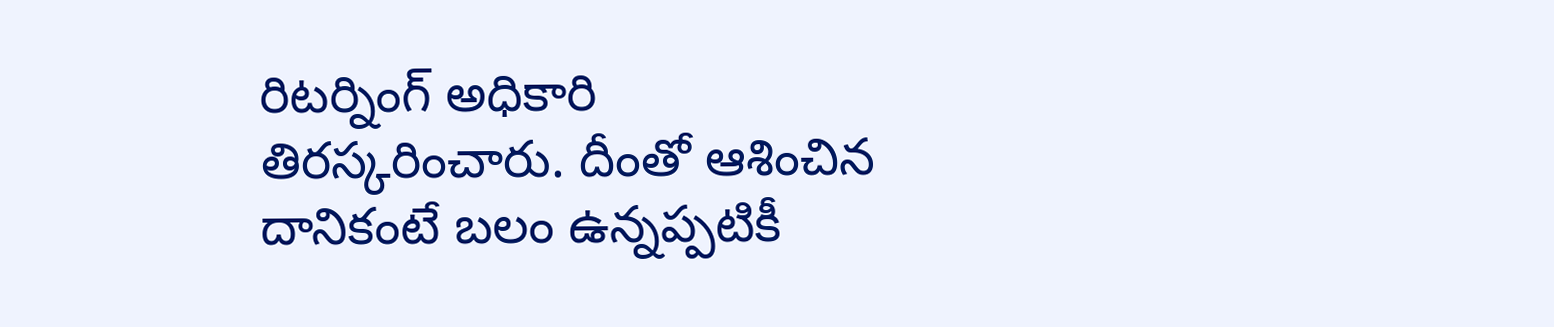రిట‌ర్నింగ్ అధికారి తిర‌స్క‌రించారు. దీంతో ఆశించిన దానికంటే బ‌లం ఉన్న‌ప్ప‌టికీ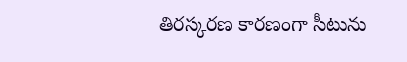తిర‌స్క‌ర‌ణ కార‌ణంగా సీటును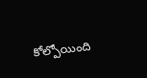కోల్పోయింది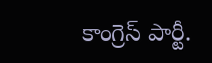కాంగ్రెస్ పార్టీ.